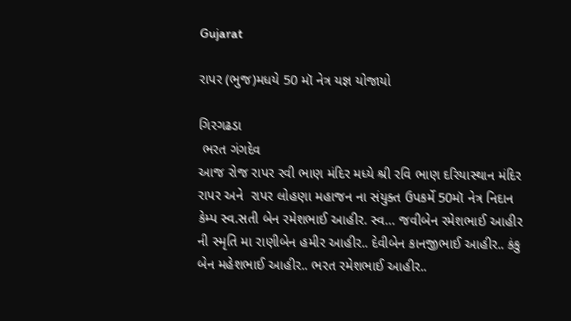Gujarat

રાપર (ભુજ)મધયે 50 મૉ નેત્ર યજ્ઞ યોજાયો

ગિરગઢડા
 ભરત ગંગદેવ
આજ રોજ રાપર રવી ભાણ મંદિર મધ્યે શ્રી રવિ ભાણ દરિયાસ્થાન મંદિર રાપર અને  રાપર લોહણા મહાજન ના સંયુક્ત ઉપકર્મે 50મૉ નેત્ર નિદાન કેમ્પ સ્વ.સતી બેન રમેશભાઈ આહીર. સ્વ… જવીબેન રમેશભાઈ આહીર ની સ્મૃતિ મા રાણીબેન હમીર આહીર.. દેવીબેન કાનજીભાઈ આહીર.. કંકુ બેન મહેશભાઈ આહીર.. ભરત રમેશભાઈ આહીર..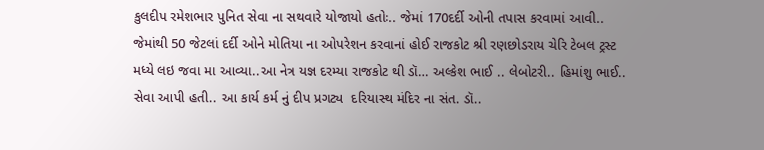કુલદીપ રમેશભાર પુનિત સેવા ના સથવારે યોજાયો હતોઃ.. જેમાં 170દર્દી ઓની તપાસ કરવામાં આવી.. જેમાંથી 50 જેટલાં દર્દી ઓને મોતિયા ના ઓપરેશન કરવાનાં હોઈ રાજકોટ શ્રી રણછોડરાય ચેરિ ટેબલ ટ્રસ્ટ મધ્યે લઇ જવા મા આવ્યા..આ નેત્ર યજ્ઞ દરમ્યા રાજકોટ થી ડૉ… અલ્કેશ ભાઈ .. લેબોટરી.. હિમાંશુ ભાઈ.. સેવા આપી હતી.. આ કાર્ય કર્મ નું દીપ પ્રગટ્ય  દરિયાસ્થ મંદિર ના સંત. ડૉ..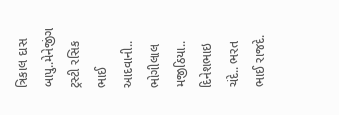ત્રિકાલ દાસ બાપુ..મેનેજીંગ ટ્રસ્ટી રસિક ભાઈ આદવાની.. ભોગીલાલ મજીઠિયા.. દિનેશભાઇ ચંદે.. ભરત ભાઈ રાજદે.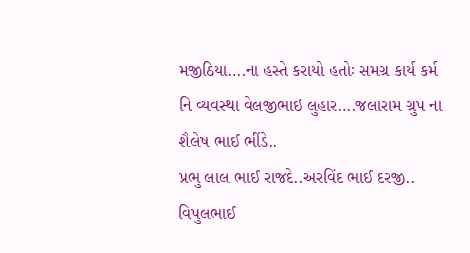મજીઠિયા….ના હસ્તે કરાયો હતોઃ સમગ્ર કાર્ય કર્મ નિ વ્યવસ્થા વેલજીભાઇ લુહાર….જલારામ ગ્રુપ ના શૈલેષ ભાઈ ભીંડે..
પ્રભુ લાલ ભાઈ રાજદે..અરવિંદ ભાઈ દરજી.. વિપુલભાઈ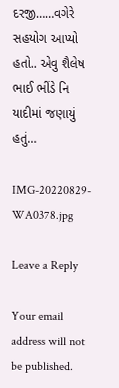દરજી……વગેરે સહયોગ આપ્યો હતો.. એવુ શૈલેષ ભાઈ ભીંડે નિ યાદીમાં જણાયું હતું…

IMG-20220829-WA0378.jpg

Leave a Reply

Your email address will not be published.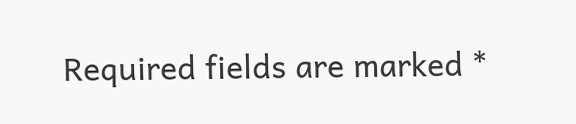Required fields are marked *